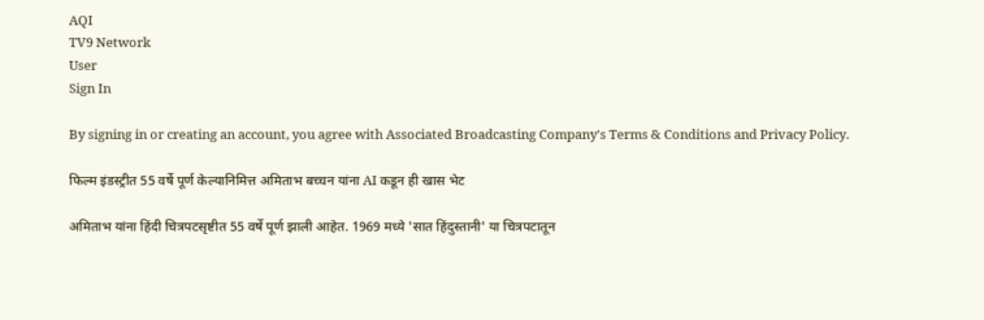AQI
TV9 Network
User
Sign In

By signing in or creating an account, you agree with Associated Broadcasting Company's Terms & Conditions and Privacy Policy.

फिल्म इंडस्ट्रीत 55 वर्षे पूर्ण केल्यानिमित्त अमिताभ बच्चन यांना AI कडून ही खास भेट

अमिताभ यांना हिंदी चित्रपटसृष्टीत 55 वर्षे पूर्ण झाली आहेत. 1969 मध्ये 'सात हिंदुस्तानी' या चित्रपटातून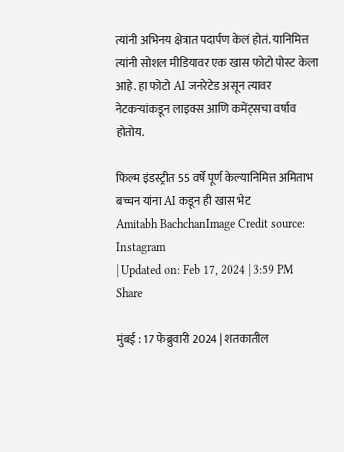त्यांनी अभिनय क्षेत्रात पदार्पण केलं होतं. यानिमित्त त्यांनी सोशल मीडियावर एक खास फोटो पोस्ट केला आहे. हा फोटो AI जनरेटेड असून त्यावर नेटकऱ्यांकडून लाइक्स आणि कमेंट्सचा वर्षाव होतोय.

फिल्म इंडस्ट्रीत 55 वर्षे पूर्ण केल्यानिमित्त अमिताभ बच्चन यांना AI कडून ही खास भेट
Amitabh BachchanImage Credit source: Instagram
| Updated on: Feb 17, 2024 | 3:59 PM
Share

मुंबई : 17 फेब्रुवारी 2024 | शतकातील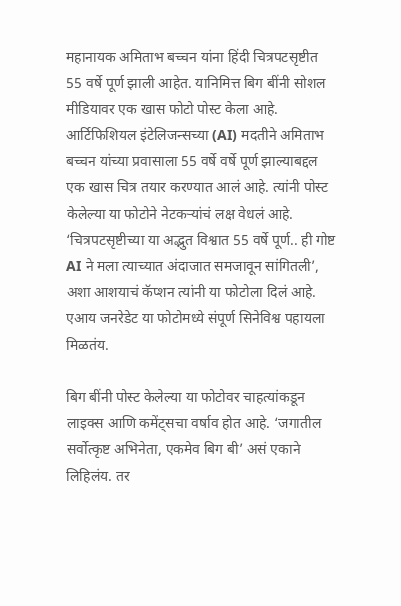महानायक अमिताभ बच्चन यांना हिंदी चित्रपटसृष्टीत 55 वर्षे पूर्ण झाली आहेत. यानिमित्त बिग बींनी सोशल मीडियावर एक खास फोटो पोस्ट केला आहे. आर्टिफिशियल इंटेलिजन्सच्या (AI) मदतीने अमिताभ बच्चन यांच्या प्रवासाला 55 वर्षे वर्षे पूर्ण झाल्याबद्दल एक खास चित्र तयार करण्यात आलं आहे. त्यांनी पोस्ट केलेल्या या फोटोने नेटकऱ्यांचं लक्ष वेधलं आहे. ‘चित्रपटसृष्टीच्या या अद्भुत विश्वात 55 वर्षे पूर्ण.. ही गोष्ट AI ने मला त्याच्यात अंदाजात समजावून सांगितली’, अशा आशयाचं कॅप्शन त्यांनी या फोटोला दिलं आहे. एआय जनरेडेट या फोटोमध्ये संपूर्ण सिनेविश्व पहायला मिळतंय.

बिग बींनी पोस्ट केलेल्या या फोटोवर चाहत्यांकडून लाइक्स आणि कमेंट्सचा वर्षाव होत आहे. ‘जगातील सर्वोत्कृष्ट अभिनेता, एकमेव बिग बी’ असं एकाने लिहिलंय. तर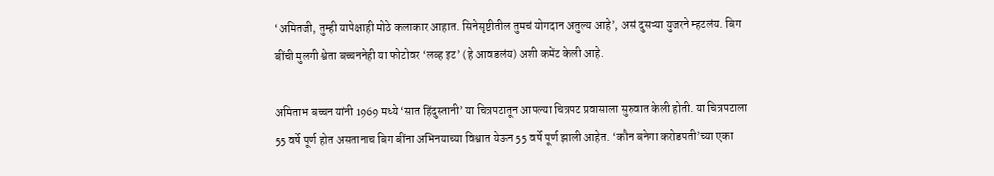‘अमितजी, तुम्ही यापेक्षाही मोठे कलाकार आहात. सिनेसृष्टीतील तुमचं योगदान अतुल्य आहे’, असं दुसऱ्या युजरने म्हटलंय. बिग बींची मुलगी श्वेता बच्चननेही या फोटोवर ‘लव्ह इट’ (हे आवडलंय) अशी कमेंट केली आहे.

अमिताभ बच्चन यांनी 1969 मध्ये ‘सात हिंदुस्तानी’ या चित्रपटातून आपल्या चित्रपट प्रवासाला सुरुवात केली होती. या चित्रपटाला 55 वर्षे पूर्ण होत असतानाच बिग बींना अभिनयाच्या विश्वात येऊन 55 वर्षे पूर्ण झाली आहेत. ‘कौन बनेगा करोडपती’च्या एका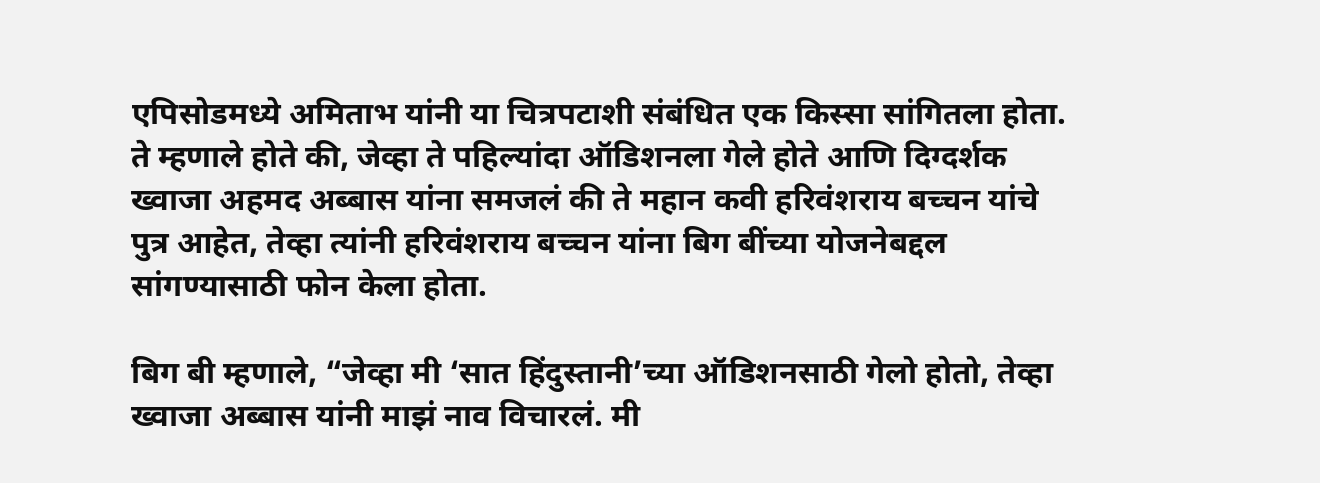एपिसोडमध्ये अमिताभ यांनी या चित्रपटाशी संबंधित एक किस्सा सांगितला होता. ते म्हणाले होते की, जेव्हा ते पहिल्यांदा ऑडिशनला गेले होते आणि दिग्दर्शक ख्वाजा अहमद अब्बास यांना समजलं की ते महान कवी हरिवंशराय बच्चन यांचे पुत्र आहेत, तेव्हा त्यांनी हरिवंशराय बच्चन यांना बिग बींच्या योजनेबद्दल सांगण्यासाठी फोन केला होता.

बिग बी म्हणाले, “जेव्हा मी ‘सात हिंदुस्तानी’च्या ऑडिशनसाठी गेलो होतो, तेव्हा ख्वाजा अब्बास यांनी माझं नाव विचारलं. मी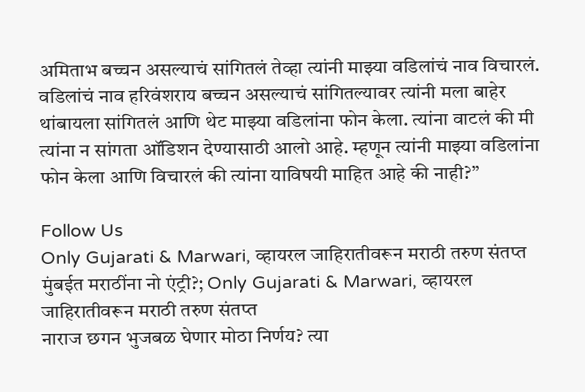अमिताभ बच्चन असल्याचं सांगितलं तेव्हा त्यांनी माझ्या वडिलांचं नाव विचारलं. वडिलांचं नाव हरिवंशराय बच्चन असल्याचं सांगितल्यावर त्यांनी मला बाहेर थांबायला सांगितलं आणि थेट माझ्या वडिलांना फोन केला. त्यांना वाटलं की मी त्यांना न सांगता ऑडिशन देण्यासाठी आलो आहे. म्हणून त्यांनी माझ्या वडिलांना फोन केला आणि विचारलं की त्यांना याविषयी माहित आहे की नाही?”

Follow Us
Only Gujarati & Marwari, व्हायरल जाहिरातीवरून मराठी तरुण संतप्त
मुंबईत मराठींना नो एंट्री?; Only Gujarati & Marwari, व्हायरल जाहिरातीवरून मराठी तरुण संतप्त
नाराज छगन भुजबळ घेणार मोठा निर्णय? त्या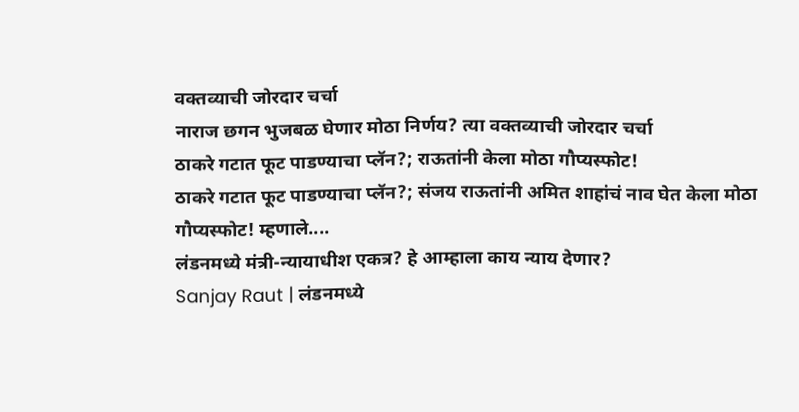वक्तव्याची जोरदार चर्चा
नाराज छगन भुजबळ घेणार मोठा निर्णय? त्या वक्तव्याची जोरदार चर्चा
ठाकरे गटात फूट पाडण्याचा प्लॅन?; राऊतांनी केला मोठा गौप्यस्फोट!
ठाकरे गटात फूट पाडण्याचा प्लॅन?; संजय राऊतांनी अमित शाहांचं नाव घेत केला मोठा गौप्यस्फोट! म्हणाले....
लंडनमध्ये मंत्री-न्यायाधीश एकत्र? हे आम्हाला काय न्याय देणार?
Sanjay Raut | लंडनमध्ये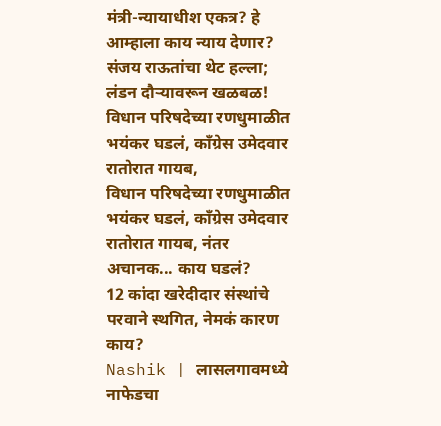मंत्री-न्यायाधीश एकत्र? हे आम्हाला काय न्याय देणार? संजय राऊतांचा थेट हल्ला; लंडन दौऱ्यावरून खळबळ!
विधान परिषदेच्या रणधुमाळीत भयंकर घडलं, कॉंग्रेस उमेदवार रातोरात गायब,
विधान परिषदेच्या रणधुमाळीत भयंकर घडलं, कॉंग्रेस उमेदवार रातोरात गायब, नंतर अचानक... काय घडलं?
12 कांदा खरेदीदार संस्थांचे परवाने स्थगित, नेमकं कारण काय?
Nashik | लासलगावमध्ये नाफेडचा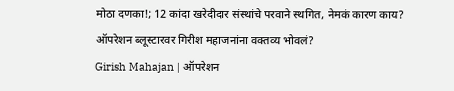मोठा दणका!; 12 कांदा खरेदीदार संस्थांचे परवाने स्थगित, नेमकं कारण काय?
ऑपरेशन ब्लूस्टारवर गिरीश महाजनांना वक्तव्य भोवलं?
Girish Mahajan | ऑपरेशन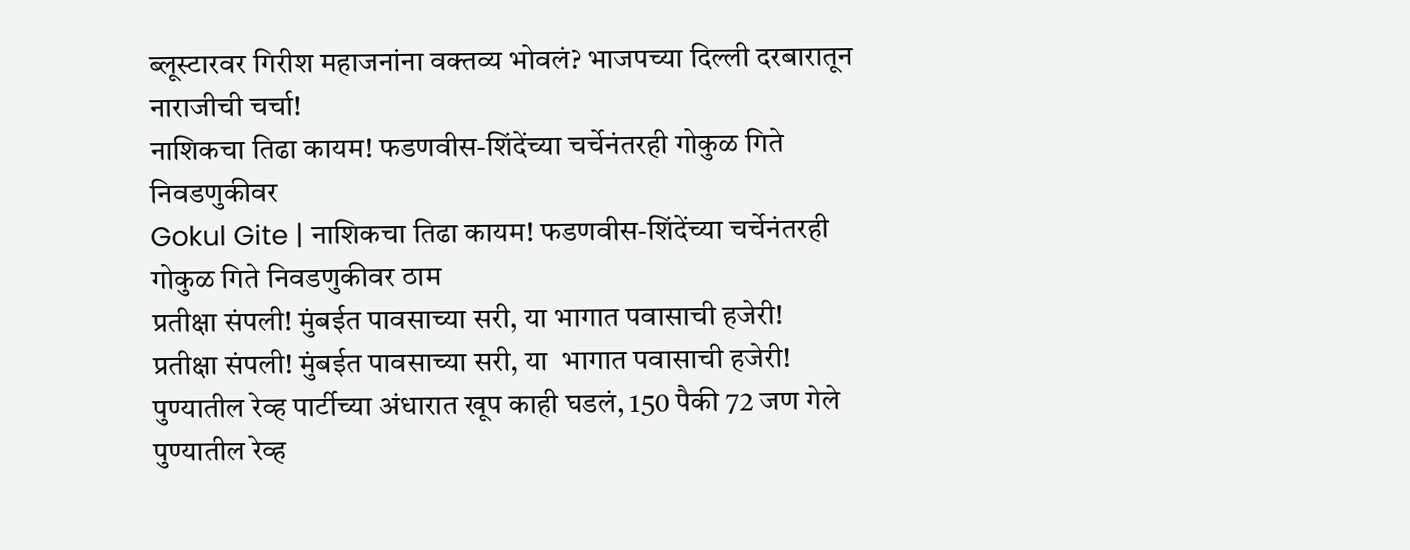ब्लूस्टारवर गिरीश महाजनांना वक्तव्य भोवलं? भाजपच्या दिल्ली दरबारातून नाराजीची चर्चा!
नाशिकचा तिढा कायम! फडणवीस-शिंदेंच्या चर्चेनंतरही गोकुळ गिते निवडणुकीवर
Gokul Gite | नाशिकचा तिढा कायम! फडणवीस-शिंदेंच्या चर्चेनंतरही गोकुळ गिते निवडणुकीवर ठाम
प्रतीक्षा संपली! मुंबईत पावसाच्या सरी, या भागात पवासाची हजेरी!
प्रतीक्षा संपली! मुंबईत पावसाच्या सरी, या  भागात पवासाची हजेरी!
पुण्यातील रेव्ह पार्टीच्या अंधारात खूप काही घडलं, 150 पैकी 72 जण गेले
पुण्यातील रेव्ह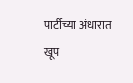पार्टीच्या अंधारात खूप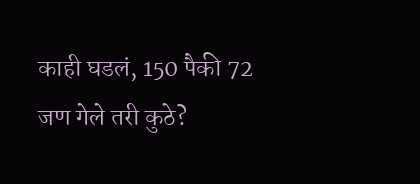काही घडलं, 150 पैकी 72 जण गेले तरी कुठे?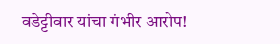वडेट्टीवार यांचा गंभीर आरोप!